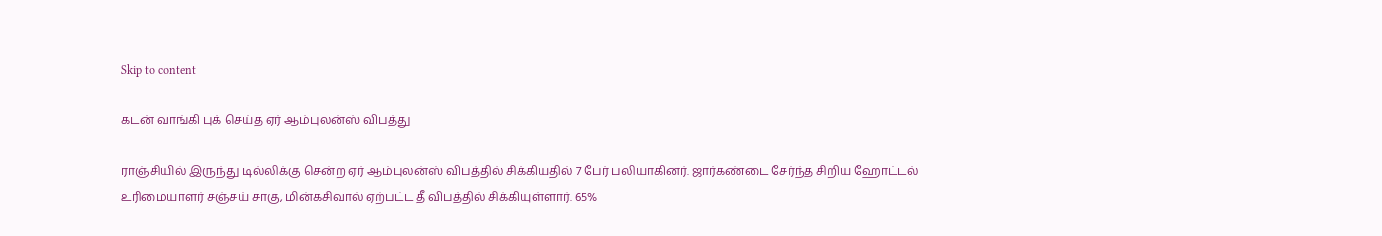Skip to content

கடன் வாங்கி புக் செய்த ஏர் ஆம்புலன்ஸ் விபத்து

ராஞ்சியில் இருந்து டில்லிக்கு சென்ற ஏர் ஆம்புலன்ஸ் விபத்தில் சிக்கியதில் 7 பேர் பலியாகினர். ஜார்கண்டை சேர்ந்த சிறிய ஹோட்டல் உரிமையாளர் சஞ்சய் சாகு, மின்கசிவால் ஏற்பட்ட தீ விபத்தில் சிக்கியுள்ளார். 65%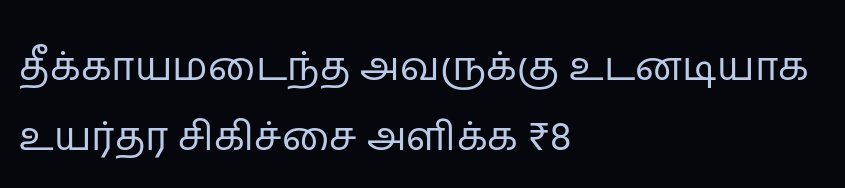தீக்காயமடைந்த அவருக்கு உடனடியாக உயர்தர சிகிச்சை அளிக்க ₹8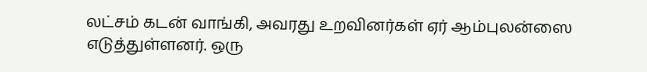லட்சம் கடன் வாங்கி, அவரது உறவினர்கள் ஏர் ஆம்புலன்ஸை எடுத்துள்ளனர். ஒரு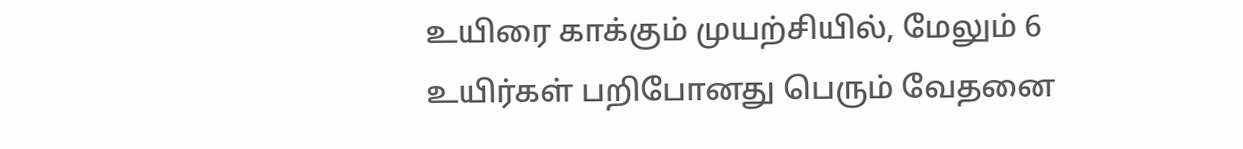உயிரை காக்கும் முயற்சியில், மேலும் 6 உயிர்கள் பறிபோனது பெரும் வேதனை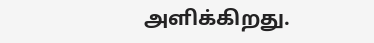அளிக்கிறது.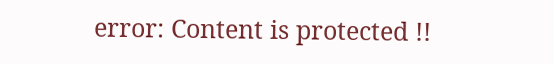error: Content is protected !!